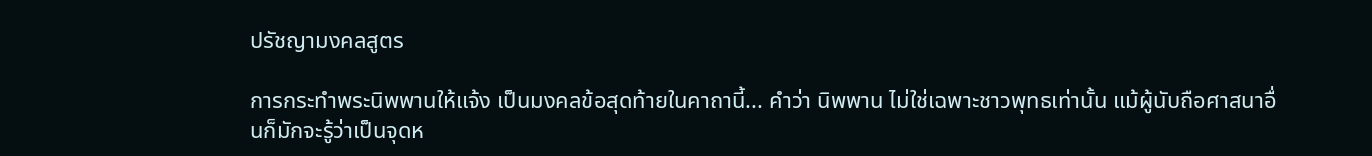ปรัชญามงคลสูตร

การกระทำพระนิพพานให้แจ้ง เป็นมงคลข้อสุดท้ายในคาถานี้... คำว่า นิพพาน ไม่ใช่เฉพาะชาวพุทธเท่านั้น แม้ผู้นับถือศาสนาอื่นก็มักจะรู้ว่าเป็นจุดห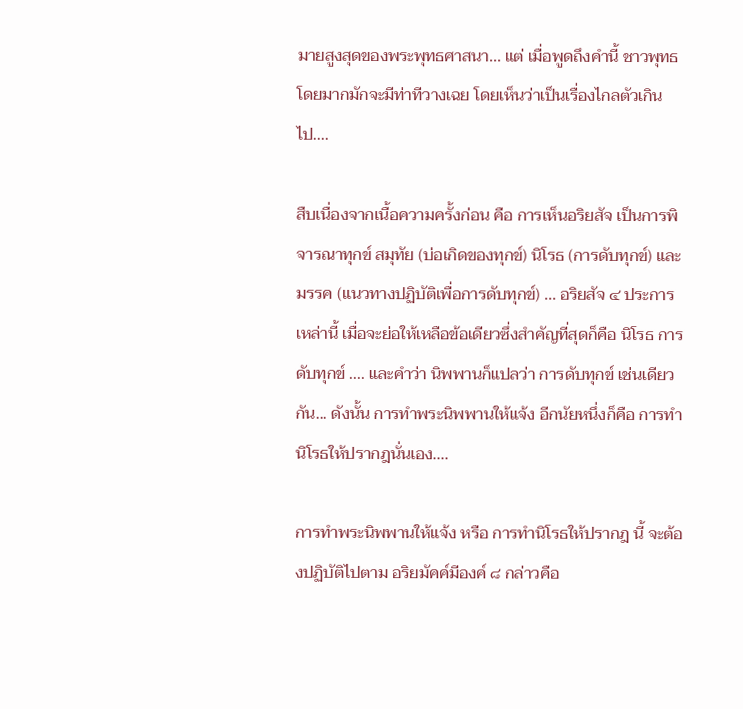มายสูงสุดของพระพุทธศาสนา... แต่ เมื่อพูดถึงคำนี้ ชาวพุทธโดยมากมักจะมีท่าทีวางเฉย โดยเห็นว่าเป็นเรื่องไกลตัวเกินไป....

สืบเนื่องจากเนื้อความครั้งก่อน คือ การเห็นอริยสัจ เป็นการพิจารณาทุกข์ สมุทัย (บ่อเกิดของทุกข์) นิโรธ (การดับทุกข์) และ มรรค (แนวทางปฏิบัติเพื่อการดับทุกข์) ... อริยสัจ ๔ ประการเหล่านี้ เมื่อจะย่อให้เหลือข้อเดียวซึ่งสำคัญที่สุดก็คือ นิโรธ การดับทุกข์ .... และคำว่า นิพพานก็แปลว่า การดับทุกข์ เช่นเดียวกัน... ดังนั้น การทำพระนิพพานให้แจ้ง อีกนัยหนึ่งก็คือ การทำนิโรธให้ปรากฎนั่นเอง....

การทำพระนิพพานให้แจ้ง หรือ การทำนิโรธให้ปรากฎ นี้ จะต้องปฏิบัติไปตาม อริยมัคค์มีองค์ ๘ กล่าวคือ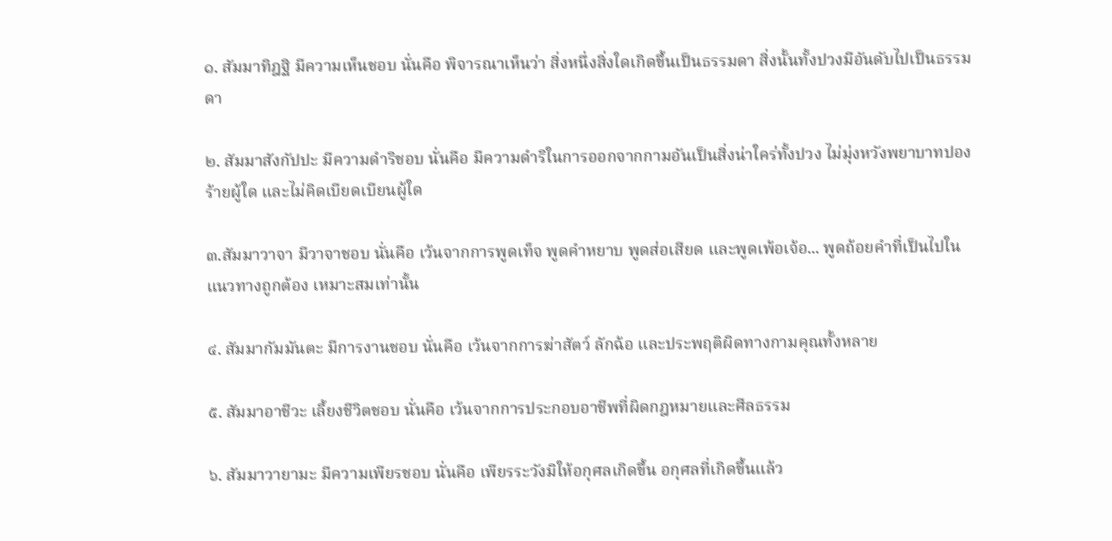๑. สัมมาทิฎฐิ มีความเห็นชอบ นั่นคือ พิจารณาเห็นว่า สิ่งหนึ่งสิ่งใดเกิดขึ้นเป็นธรรมดา สิ่งนั้นทั้งปวงมีอันดับไปเป็นธรรมดา

๒. สัมมาสังกัปปะ มีความดำริชอบ นั่นคือ มีความดำริในการออกจากกามอันเป็นสิ่งน่าใคร่ทั้งปวง ไม่มุ่งหวังพยาบาทปองร้ายผู้ใด และไม่คิดเบียดเบียนผู้ใด

๓.สัมมาวาจา มีวาจาชอบ นั่นคือ เว้นจากการพูดเท็จ พูดคำหยาบ พูดส่อเสียด และพูดเพ้อเจ้อ... พูดถ้อยคำที่เป็นไปในแนวทางถูกต้อง เหมาะสมเท่านั้น

๔. สัมมากัมมันตะ มีการงานชอบ นั่นคือ เว้นจากการฆ่าสัตว์ ลักฉ้อ และประพฤติผิดทางกามคุณทั้งหลาย

๕. สัมมาอาชีวะ เลี้ยงชีวิตชอบ นั่นคือ เว้นจากการประกอบอาชีพที่ผิดกฎหมายและศีลธรรม

๖. สัมมาวายามะ มีความเพียรชอบ นั่นคือ เพียรระวังมิให้อกุศลเกิดขึ้น อกุศลที่เกิดขึ้นแล้ว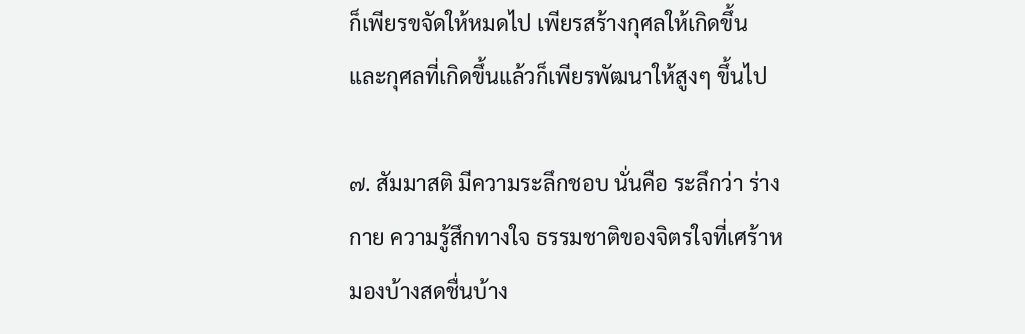ก็เพียรขจัดให้หมดไป เพียรสร้างกุศลให้เกิดขึ้น และกุศลที่เกิดขึ้นแล้วก็เพียรพัฒนาให้สูงๆ ขึ้นไป

๗. สัมมาสติ มีความระลึกชอบ นั่นคือ ระลึกว่า ร่างกาย ความรู้สึกทางใจ ธรรมชาติของจิตรใจที่เศร้าหมองบ้างสดชื่นบ้าง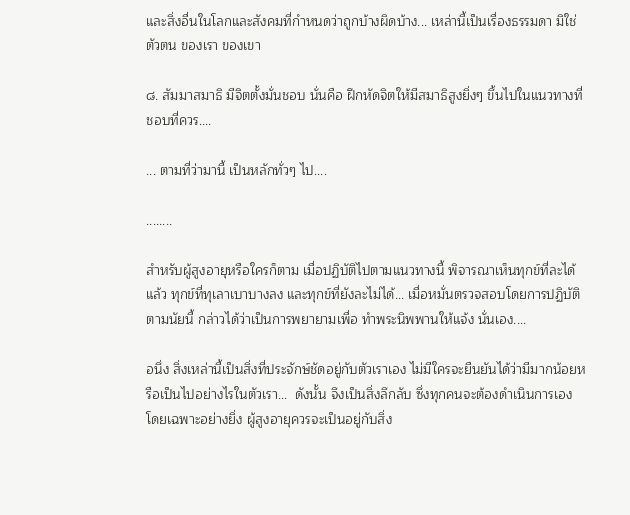และสิ่งอื่นในโลกและสังคมที่กำหนดว่าถูกบ้างผิดบ้าง... เหล่านี้เป็นเรื่องธรรมดา มิใช่ตัวตน ของเรา ของเขา

๘. สัมมาสมาธิ มีจิตตั้งมั่นชอบ นั่นคือ ฝึกหัดจิตให้มีสมาธิสูงยิ่งๆ ขึ้นไปในแนวทางที่ชอบที่ควร....

... ตามที่ว่ามานี้ เป็นหลักทั่วๆ ไป....

........

สำหรับผู้สูงอายุหรือใครก็ตาม เมื่อปฏิบัติไปตามแนวทางนี้ พิจารณาเห็นทุกข์ที่ละได้แล้ว ทุกข์ที่ทุเลาเบาบางลง และทุกข์ที่ยังละไม่ได้... เมื่อหมั่นตรวจสอบโดยการปฏิบัติตามนัยนี้ กล่าวได้ว่าเป็นการพยายามเพื่อ ทำพระนิพพานให้แจ้ง นั่นเอง....

อนึ่ง สิ่งเหล่านี้เป็นสิ่งที่ประจักษ์ชัดอยู่กับตัวเราเอง ไม่มีใครจะยืนยันได้ว่ามีมากน้อยหรือเป็นไปอย่างไรในตัวเรา...  ดังนั้น จึงเป็นสิ่งลึกลับ ซึ่งทุกคนจะต้องดำเนินการเอง โดยเฉพาะอย่างยิ่ง ผู้สูงอายุควรจะเป็นอยู่กับสิ่ง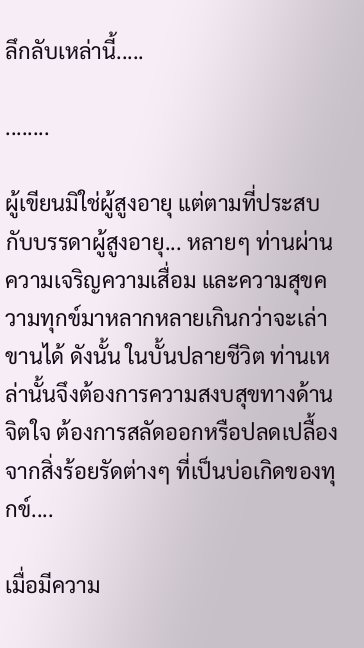ลึกลับเหล่านี้.....

........

ผู้เขียนมิใช่ผู้สูงอายุ แต่ตามที่ประสบกับบรรดาผู้สูงอายุ... หลายๆ ท่านผ่านความเจริญความเสื่อม และความสุขความทุกข์มาหลากหลายเกินกว่าจะเล่าขานได้ ดังนั้น ในบั้นปลายชีวิต ท่านเหล่านั้นจึงต้องการความสงบสุขทางด้านจิตใจ ต้องการสลัดออกหรือปลดเปลื้องจากสิ่งร้อยรัดต่างๆ ที่เป็นบ่อเกิดของทุกข์....

เมื่อมีความ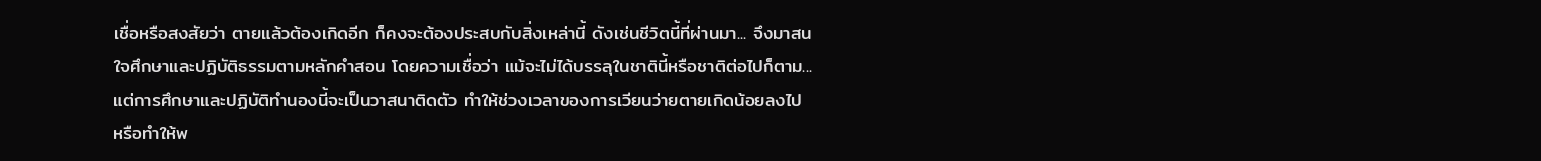เชื่อหรือสงสัยว่า ตายแล้วต้องเกิดอีก ก็คงจะต้องประสบกับสิ่งเหล่านี้ ดังเช่นชีวิตนี้ที่ผ่านมา... จึงมาสนใจศึกษาและปฏิบัติธรรมตามหลักคำสอน โดยความเชื่อว่า แม้จะไม่ได้บรรลุในชาตินี้หรือชาติต่อไปก็ตาม... แต่การศึกษาและปฏิบัติทำนองนี้จะเป็นวาสนาติดตัว ทำให้ช่วงเวลาของการเวียนว่ายตายเกิดน้อยลงไป หรือทำให้พ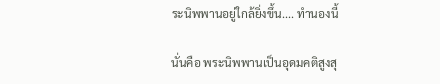ระนิพพานอยู่ใกล้ยิ่งขึ้น.... ทำนองนี้

นั่นคือ พระนิพพานเป็นอุดมคติสูงสุ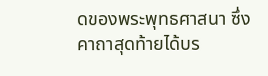ดของพระพุทธศาสนา ซึ่งคาถาสุดท้ายได้บร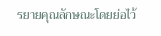รยายคุณลักษณะโดยย่อไว้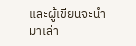และผู้เขียนจะนำมาเล่า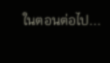ในตอนต่อไป...